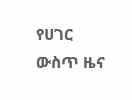የሀገር ውስጥ ዜና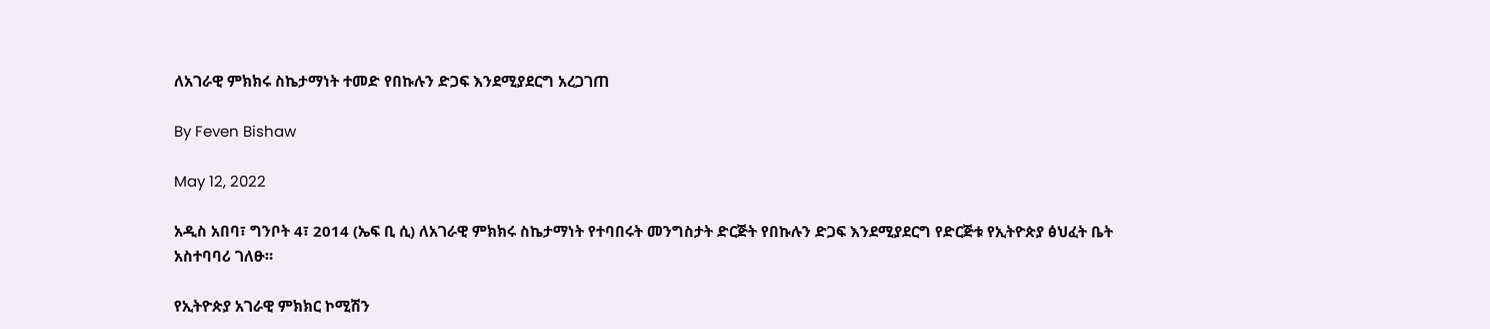ለአገራዊ ምክክሩ ስኬታማነት ተመድ የበኩሉን ድጋፍ እንደሚያደርግ አረጋገጠ

By Feven Bishaw

May 12, 2022

አዲስ አበባ፣ ግንቦት 4፣ 2014 (ኤፍ ቢ ሲ) ለአገራዊ ምክክሩ ስኬታማነት የተባበሩት መንግስታት ድርጅት የበኩሉን ድጋፍ እንደሚያደርግ የድርጅቱ የኢትዮጵያ ፅህፈት ቤት አስተባባሪ ገለፁ።

የኢትዮጵያ አገራዊ ምክክር ኮሚሽን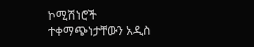ኮሚሽነሮች ተቀማጭነታቸውን አዲስ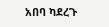አበባ ካደረጉ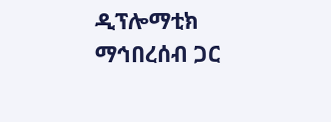ዲፕሎማቲክ ማኅበረሰብ ጋር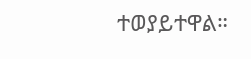ተወያይተዋል።